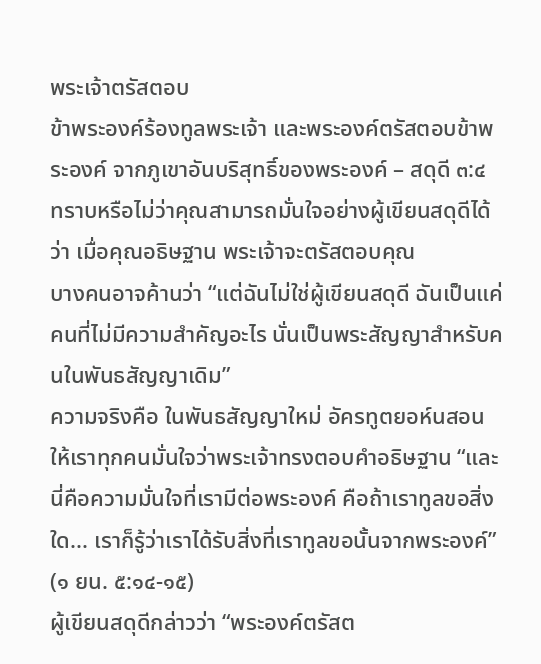พระเจ้าตรัสตอบ
ข้าพระองค์ร้องทูลพระเจ้า และพระองค์ตรัสตอบข้าพระองค์ จากภูเขาอันบริสุทธิ์ของพระองค์ – สดุดี ๓:๔
ทราบหรือไม่ว่าคุณสามารถมั่นใจอย่างผู้เขียนสดุดีได้ว่า เมื่อคุณอธิษฐาน พระเจ้าจะตรัสตอบคุณ
บางคนอาจค้านว่า “แต่ฉันไม่ใช่ผู้เขียนสดุดี ฉันเป็นแค่คนที่ไม่มีความสำคัญอะไร นั่นเป็นพระสัญญาสำหรับคนในพันธสัญญาเดิม”
ความจริงคือ ในพันธสัญญาใหม่ อัครทูตยอห์นสอนให้เราทุกคนมั่นใจว่าพระเจ้าทรงตอบคำอธิษฐาน “และนี่คือความมั่นใจที่เรามีต่อพระองค์ คือถ้าเราทูลขอสิ่งใด... เราก็รู้ว่าเราได้รับสิ่งที่เราทูลขอนั้นจากพระองค์” (๑ ยน. ๕:๑๔-๑๕)
ผู้เขียนสดุดีกล่าวว่า “พระองค์ตรัสต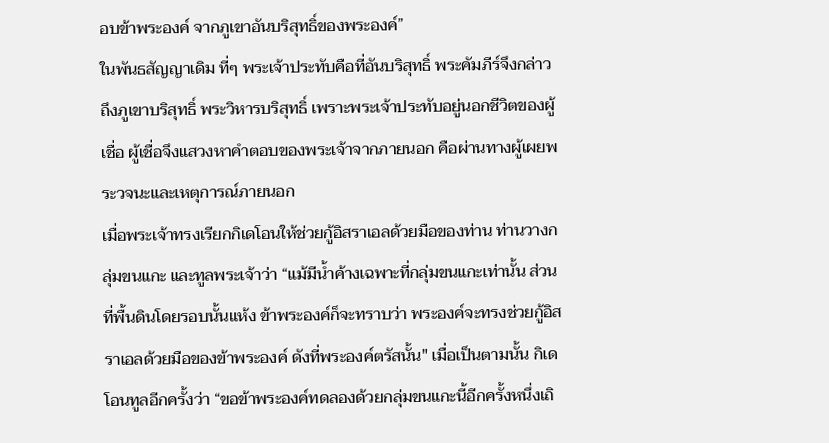อบข้าพระองค์ จากภูเขาอันบริสุทธิ์ของพระองค์”
ในพันธสัญญาเดิม ที่ๆ พระเจ้าประทับคือที่อันบริสุทธิ์ พระคัมภีร์จึงกล่าวถึงภูเขาบริสุทธิ์ พระวิหารบริสุทธิ์ เพราะพระเจ้าประทับอยู่นอกชีวิตของผู้เชื่อ ผู้เชื่อจึงแสวงหาคำตอบของพระเจ้าจากภายนอก คือผ่านทางผู้เผยพระวจนะและเหตุการณ์ภายนอก
เมื่อพระเจ้าทรงเรียกกิเดโอนให้ช่วยกู้อิสราเอลด้วยมือของท่าน ท่านวางกลุ่มขนแกะ และทูลพระเจ้าว่า “แม้มีน้ำค้างเฉพาะที่กลุ่มขนแกะเท่านั้น ส่วนที่พื้นดินโดยรอบนั้นแห้ง ข้าพระองค์ก็จะทราบว่า พระองค์จะทรงช่วยกู้อิสราเอลด้วยมือของข้าพระองค์ ดังที่พระองค์ตรัสนั้น" เมื่อเป็นตามนั้น กิเดโอนทูลอีกครั้งว่า “ขอข้าพระองค์ทดลองด้วยกลุ่มขนแกะนี้อีกครั้งหนึ่งเถิ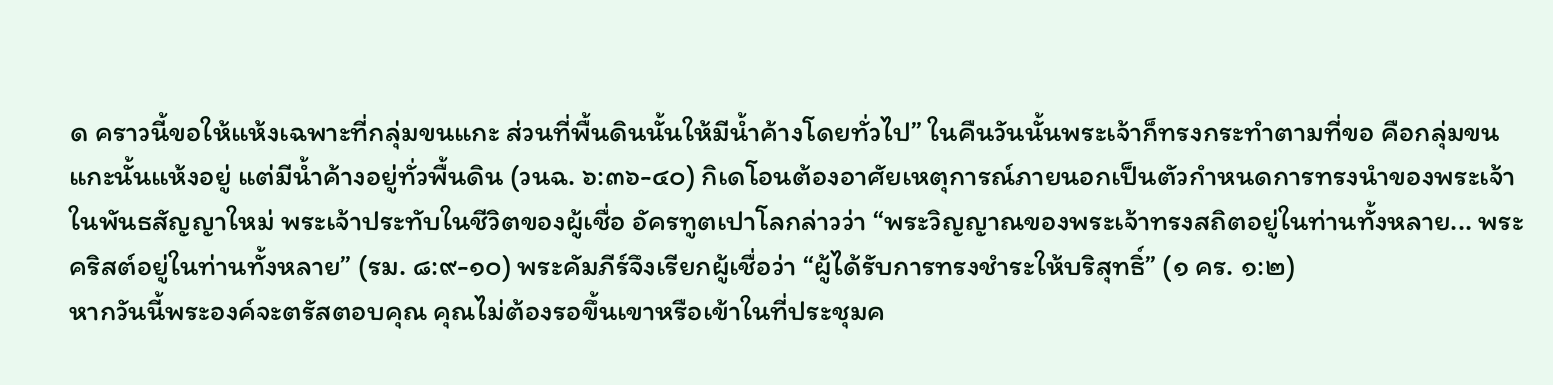ด คราวนี้ขอให้แห้งเฉพาะที่กลุ่มขนแกะ ส่วนที่พื้นดินนั้นให้มีน้ำค้างโดยทั่วไป” ในคืนวันนั้นพระเจ้าก็ทรงกระทำตามที่ขอ คือกลุ่มขนแกะนั้นแห้งอยู่ แต่มีน้ำค้างอยู่ทั่วพื้นดิน (วนฉ. ๖:๓๖-๔๐) กิเดโอนต้องอาศัยเหตุการณ์ภายนอกเป็นตัวกำหนดการทรงนำของพระเจ้า
ในพันธสัญญาใหม่ พระเจ้าประทับในชีวิตของผู้เชื่อ อัครทูตเปาโลกล่าวว่า “พระวิญญาณของพระเจ้าทรงสถิตอยู่ในท่านทั้งหลาย... พระคริสต์อยู่ในท่านทั้งหลาย” (รม. ๘:๙-๑๐) พระคัมภีร์จึงเรียกผู้เชื่อว่า “ผู้ได้รับการทรงชำระให้บริสุทธิ์” (๑ คร. ๑:๒)
หากวันนี้พระองค์จะตรัสตอบคุณ คุณไม่ต้องรอขึ้นเขาหรือเข้าในที่ประชุมค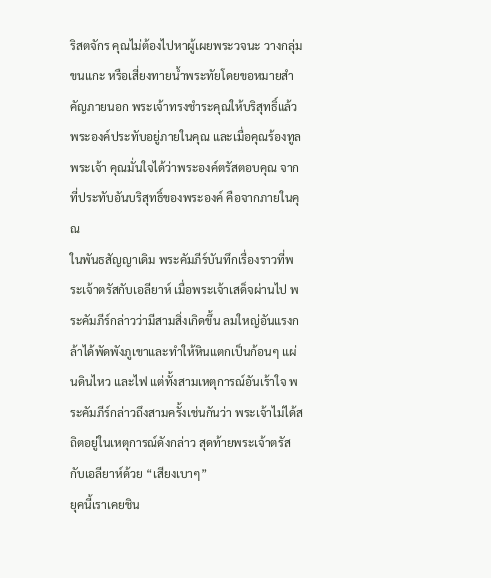ริสตจักร คุณไม่ต้องไปหาผู้เผยพระวจนะ วางกลุ่มขนแกะ หรือเสี่ยงทายน้ำพระทัยโดยขอหมายสำคัญภายนอก พระเจ้าทรงชำระคุณให้บริสุทธิ์แล้ว พระองค์ประทับอยู่ภายในคุณ และเมื่อคุณร้องทูลพระเจ้า คุณมั่นใจได้ว่าพระองค์ตรัสตอบคุณ จากที่ประทับอันบริสุทธิ์ของพระองค์ คือจากภายในคุณ
ในพันธสัญญาเดิม พระคัมภีร์บันทึกเรื่องราวที่พระเจ้าตรัสกับเอลียาห์ เมื่อพระเจ้าเสด็จผ่านไป พระคัมภีร์กล่าวว่ามีสามสิ่งเกิดขึ้น ลมใหญ่อันแรงกล้าได้พัดพังภูเขาและทำให้หินแตกเป็นก้อนๆ แผ่นดินไหว และไฟ แต่ทั้งสามเหตุการณ์อันเร้าใจ พระคัมภีร์กล่าวถึงสามครั้งเช่นกันว่า พระเจ้าไม่ได้สถิตอยู่ในเหตุการณ์ดังกล่าว สุดท้ายพระเจ้าตรัสกับเอลียาห์ด้วย “เสียงเบาๆ”
ยุคนี้เราเคยชิน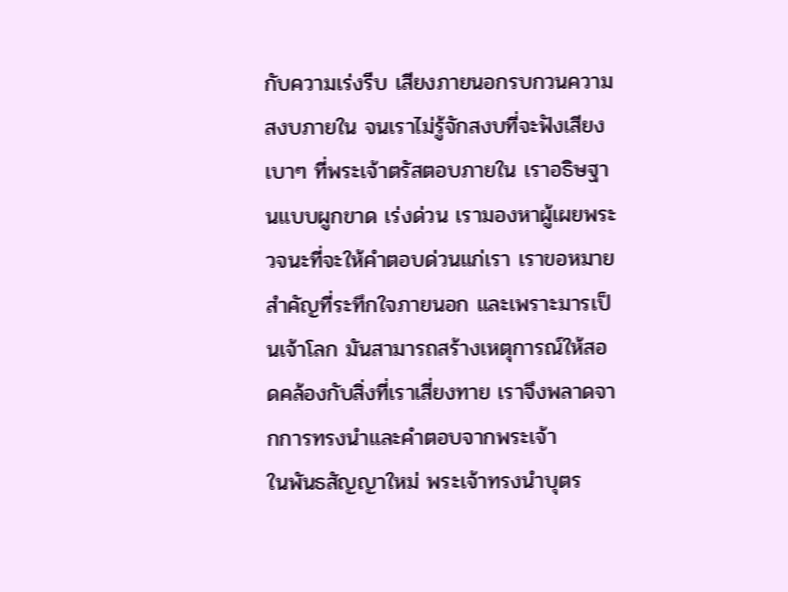กับความเร่งรีบ เสียงภายนอกรบกวนความสงบภายใน จนเราไม่รู้จักสงบที่จะฟังเสียงเบาๆ ที่พระเจ้าตรัสตอบภายใน เราอธิษฐานแบบผูกขาด เร่งด่วน เรามองหาผู้เผยพระวจนะที่จะให้คำตอบด่วนแก่เรา เราขอหมายสำคัญที่ระทึกใจภายนอก และเพราะมารเป็นเจ้าโลก มันสามารถสร้างเหตุการณ์ให้สอดคล้องกับสิ่งที่เราเสี่ยงทาย เราจึงพลาดจากการทรงนำและคำตอบจากพระเจ้า
ในพันธสัญญาใหม่ พระเจ้าทรงนำบุตร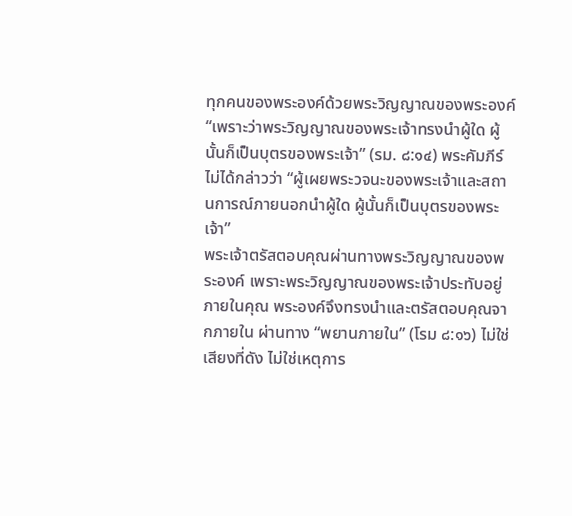ทุกคนของพระองค์ด้วยพระวิญญาณของพระองค์ “เพราะว่าพระวิญญาณของพระเจ้าทรงนำผู้ใด ผู้นั้นก็เป็นบุตรของพระเจ้า” (รม. ๘:๑๔) พระคัมภีร์ไม่ได้กล่าวว่า “ผู้เผยพระวจนะของพระเจ้าและสถานการณ์ภายนอกนำผู้ใด ผู้นั้นก็เป็นบุตรของพระเจ้า”
พระเจ้าตรัสตอบคุณผ่านทางพระวิญญาณของพระองค์ เพราะพระวิญญาณของพระเจ้าประทับอยู่ภายในคุณ พระองค์จึงทรงนำและตรัสตอบคุณจากภายใน ผ่านทาง “พยานภายใน” (โรม ๘:๑๖) ไม่ใช่เสียงที่ดัง ไม่ใช่เหตุการ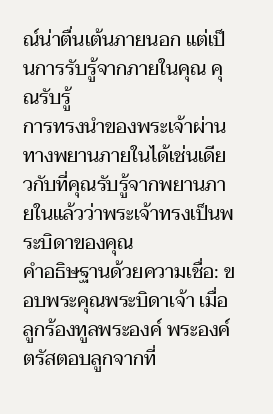ณ์น่าตื่นเต้นภายนอก แต่เป็นการรับรู้จากภายในคุณ คุณรับรู้
การทรงนำของพระเจ้าผ่านทางพยานภายในได้เช่นเดียวกับที่คุณรับรู้จากพยานภายในแล้วว่าพระเจ้าทรงเป็นพระบิดาของคุณ
คำอธิษฐานด้วยความเชื่อ: ขอบพระคุณพระบิดาเจ้า เมื่อลูกร้องทูลพระองค์ พระองค์ตรัสตอบลูกจากที่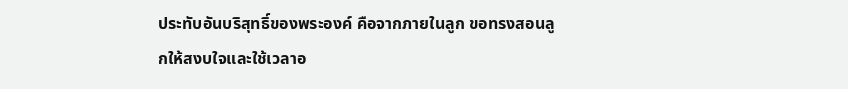ประทับอันบริสุทธิ์ของพระองค์ คือจากภายในลูก ขอทรงสอนลูกให้สงบใจและใช้เวลาอ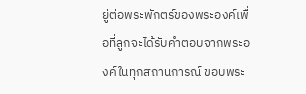ยู่ต่อพระพักตร์ของพระองค์เพื่อที่ลูกจะได้รับคำตอบจากพระองค์ในทุกสถานการณ์ ขอบพระ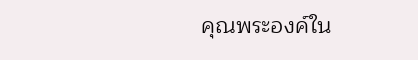คุณพระองค์ใน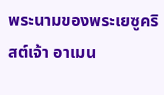พระนามของพระเยซูคริสต์เจ้า อาเมน